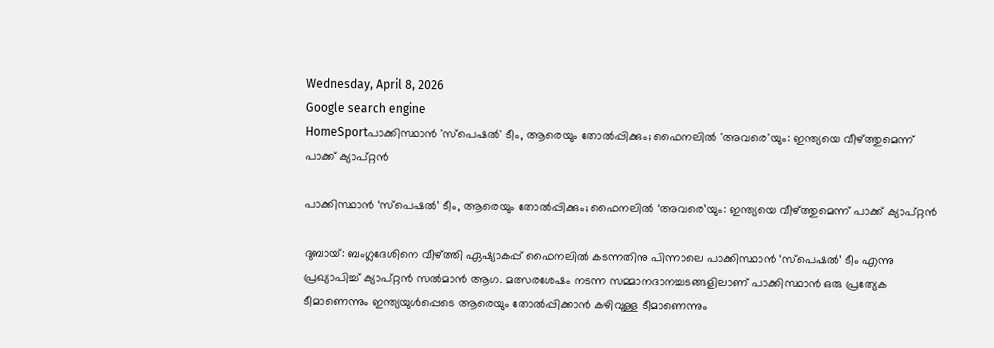Wednesday, April 8, 2026
Google search engine
HomeSportപാക്കിസ്ഥാന്‍ 'സ്‌പെഷല്‍' ടീം, ആരെയും തോല്‍പ്പിക്കും; ഫൈനലില്‍ 'അവരെ'യും: ഇന്ത്യയെ വീഴ്ത്തുമെന്ന് പാക്ക് ക്യാപ്റ്റന്‍

പാക്കിസ്ഥാന്‍ ‘സ്‌പെഷല്‍’ ടീം, ആരെയും തോല്‍പ്പിക്കും; ഫൈനലില്‍ ‘അവരെ’യും: ഇന്ത്യയെ വീഴ്ത്തുമെന്ന് പാക്ക് ക്യാപ്റ്റന്‍

ദുബായ്: ബംഗ്ലദേശിനെ വീഴ്ത്തി ഏഷ്യാകപ്പ് ഫൈനലില്‍ കടന്നതിനു പിന്നാലെ പാക്കിസ്ഥാന്‍ ‘സ്‌പെഷല്‍’ ടീം എന്നു പ്രഖ്യാപിച്ച് ക്യാപ്റ്റന്‍ സല്‍മാന്‍ ആഗ. മത്സരശേഷം നടന്ന സമ്മാനദാനച്ചടങ്ങളിലാണ് പാക്കിസ്ഥാന്‍ ഒരു പ്രത്യേക ടീമാണെന്നും ഇന്ത്യയുള്‍പ്പെടെ ആരെയും തോല്‍പ്പിക്കാന്‍ കഴിവുള്ള ടീമാണെന്നും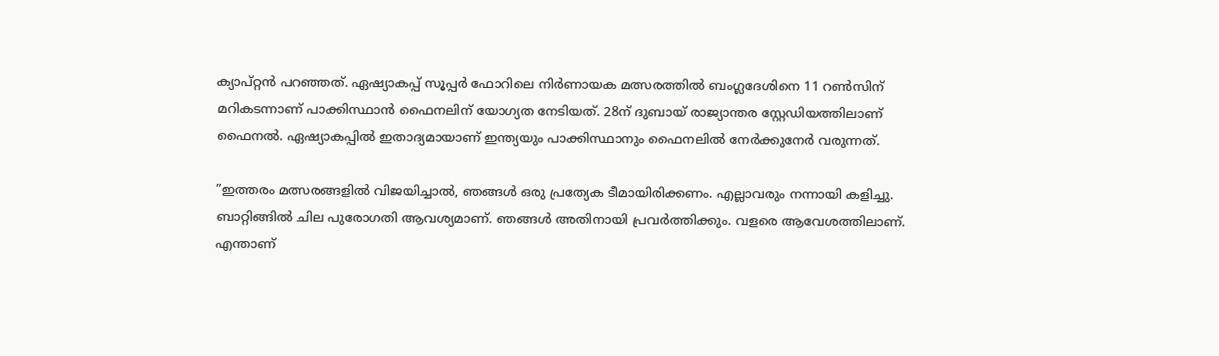ക്യാപ്റ്റന്‍ പറഞ്ഞത്. ഏഷ്യാകപ്പ് സൂപ്പര്‍ ഫോറിലെ നിര്‍ണായക മത്സരത്തില്‍ ബംഗ്ലദേശിനെ 11 റണ്‍സിന് മറികടന്നാണ് പാക്കിസ്ഥാന്‍ ഫൈനലിന് യോഗ്യത നേടിയത്. 28ന് ദുബായ് രാജ്യാന്തര സ്റ്റേഡിയത്തിലാണ് ഫൈനല്‍. ഏഷ്യാകപ്പില്‍ ഇതാദ്യമായാണ് ഇന്ത്യയും പാക്കിസ്ഥാനും ഫൈനലില്‍ നേര്‍ക്കുനേര്‍ വരുന്നത്.

”ഇത്തരം മത്സരങ്ങളില്‍ വിജയിച്ചാല്‍, ഞങ്ങള്‍ ഒരു പ്രത്യേക ടീമായിരിക്കണം. എല്ലാവരും നന്നായി കളിച്ചു. ബാറ്റിങ്ങില്‍ ചില പുരോഗതി ആവശ്യമാണ്. ഞങ്ങള്‍ അതിനായി പ്രവര്‍ത്തിക്കും. വളരെ ആവേശത്തിലാണ്. എന്താണ്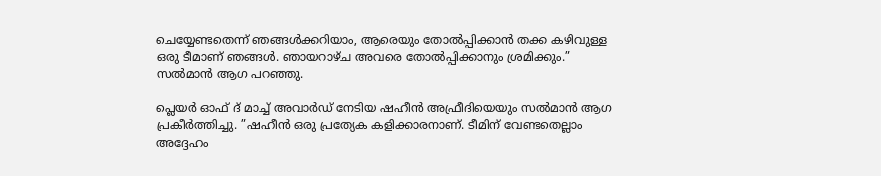ചെയ്യേണ്ടതെന്ന് ഞങ്ങള്‍ക്കറിയാം, ആരെയും തോല്‍പ്പിക്കാന്‍ തക്ക കഴിവുള്ള ഒരു ടീമാണ് ഞങ്ങള്‍. ഞായറാഴ്ച അവരെ തോല്‍പ്പിക്കാനും ശ്രമിക്കും.” സല്‍മാന്‍ ആഗ പറഞ്ഞു.

പ്ലെയര്‍ ഓഫ് ദ് മാച്ച് അവാര്‍ഡ് നേടിയ ഷഹീന്‍ അഫ്രീദിയെയും സല്‍മാന്‍ ആഗ പ്രകീര്‍ത്തിച്ചു. ”ഷഹീന്‍ ഒരു പ്രത്യേക കളിക്കാരനാണ്. ടീമിന് വേണ്ടതെല്ലാം അദ്ദേഹം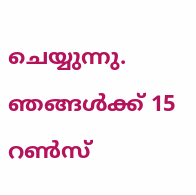ചെയ്യുന്നു. ഞങ്ങള്‍ക്ക് 15 റണ്‍സ്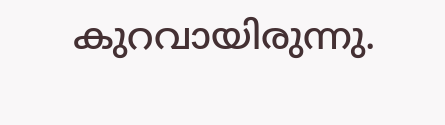കുറവായിരുന്നു.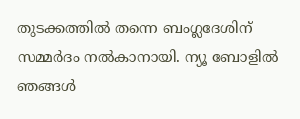തുടക്കത്തില്‍ തന്നെ ബംഗ്ലദേശിന് സമ്മര്‍ദം നല്‍കാനായി. ന്യൂ ബോളില്‍ ഞങ്ങള്‍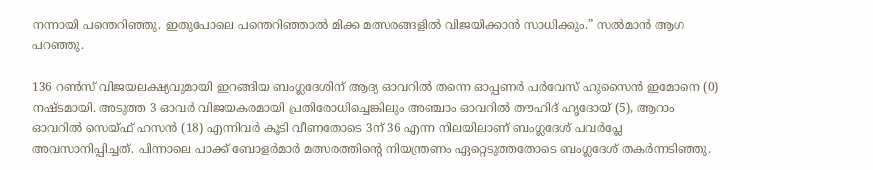നന്നായി പന്തെറിഞ്ഞു. ഇതുപോലെ പന്തെറിഞ്ഞാല്‍ മിക്ക മത്സരങ്ങളില്‍ വിജയിക്കാന്‍ സാധിക്കും.” സല്‍മാന്‍ ആഗ പറഞ്ഞു.

136 റണ്‍സ് വിജയലക്ഷ്യവുമായി ഇറങ്ങിയ ബംഗ്ലദേശിന് ആദ്യ ഓവറില്‍ തന്നെ ഓപ്പണര്‍ പര്‍വേസ് ഹുസൈന്‍ ഇമോനെ (0) നഷ്ടമായി. അടുത്ത 3 ഓവര്‍ വിജയകരമായി പ്രതിരോധിച്ചെങ്കിലും അഞ്ചാം ഓവറില്‍ തൗഹിദ് ഹൃദോയ് (5), ആറാം ഓവറില്‍ സെയ്ഫ് ഹസന്‍ (18) എന്നിവര്‍ കൂടി വീണതോടെ 3ന് 36 എന്ന നിലയിലാണ് ബംഗ്ലദേശ് പവര്‍പ്ലേ അവസാനിപ്പിച്ചത്. പിന്നാലെ പാക്ക് ബോളര്‍മാര്‍ മത്സരത്തിന്റെ നിയന്ത്രണം ഏറ്റെടുത്തതോടെ ബംഗ്ലദേശ് തകര്‍ന്നടിഞ്ഞു.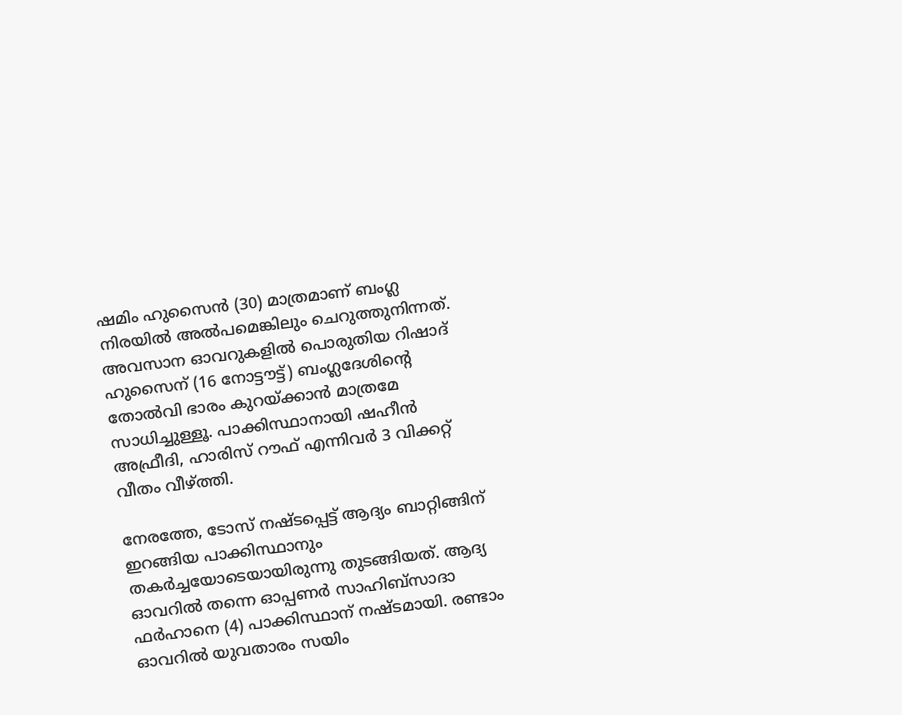ഷമിം ഹുസൈന്‍ (30) മാത്രമാണ് ബംഗ്ല നിരയില്‍ അല്‍പമെങ്കിലും ചെറുത്തുനിന്നത്. അവസാന ഓവറുകളില്‍ പൊരുതിയ റിഷാദ് ഹുസൈന് (16 നോട്ടൗട്ട്) ബംഗ്ലദേശിന്റെ തോല്‍വി ഭാരം കുറയ്ക്കാന്‍ മാത്രമേ സാധിച്ചുള്ളൂ. പാക്കിസ്ഥാനായി ഷഹീന്‍ അഫ്രീദി, ഹാരിസ് റൗഫ് എന്നിവര്‍ 3 വിക്കറ്റ് വീതം വീഴ്ത്തി.

നേരത്തേ, ടോസ് നഷ്ടപ്പെട്ട് ആദ്യം ബാറ്റിങ്ങിന് ഇറങ്ങിയ പാക്കിസ്ഥാനും തകര്‍ച്ചയോടെയായിരുന്നു തുടങ്ങിയത്. ആദ്യ ഓവറില്‍ തന്നെ ഓപ്പണര്‍ സാഹിബ്‌സാദാ ഫര്‍ഹാനെ (4) പാക്കിസ്ഥാന് നഷ്ടമായി. രണ്ടാം ഓവറില്‍ യുവതാരം സയിം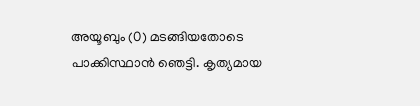അയൂബും (0) മടങ്ങിയതോടെ പാക്കിസ്ഥാന്‍ ഞെട്ടി. കൃത്യമായ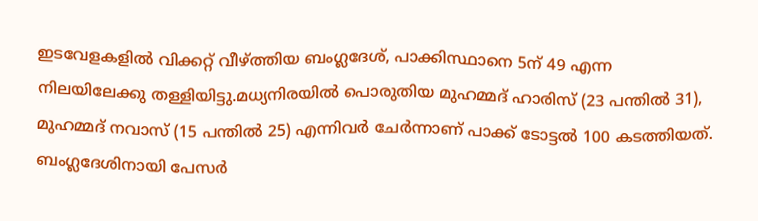ഇടവേളകളില്‍ വിക്കറ്റ് വീഴ്ത്തിയ ബംഗ്ലദേശ്, പാക്കിസ്ഥാനെ 5ന് 49 എന്ന നിലയിലേക്കു തള്ളിയിട്ടു.മധ്യനിരയില്‍ പൊരുതിയ മുഹമ്മദ് ഹാരിസ് (23 പന്തില്‍ 31), മുഹമ്മദ് നവാസ് (15 പന്തില്‍ 25) എന്നിവര്‍ ചേര്‍ന്നാണ് പാക്ക് ടോട്ടല്‍ 100 കടത്തിയത്. ബംഗ്ലദേശിനായി പേസര്‍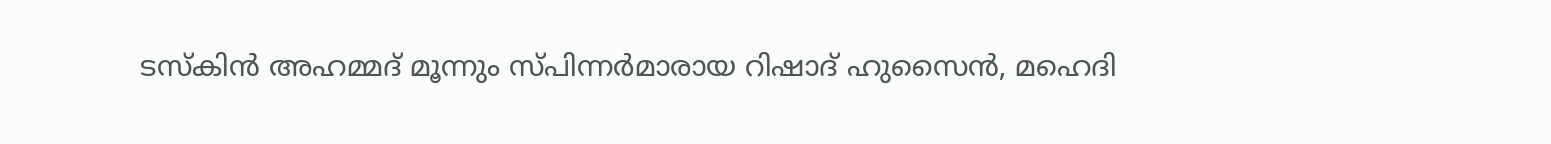ടസ്‌കിന്‍ അഹമ്മദ് മൂന്നും സ്പിന്നര്‍മാരായ റിഷാദ് ഹുസൈന്‍, മഹെദി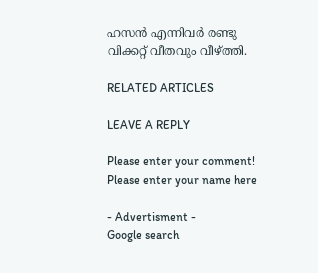ഹസന്‍ എന്നിവര്‍ രണ്ടു വിക്കറ്റ് വീതവും വീഴ്ത്തി.

RELATED ARTICLES

LEAVE A REPLY

Please enter your comment!
Please enter your name here

- Advertisment -
Google search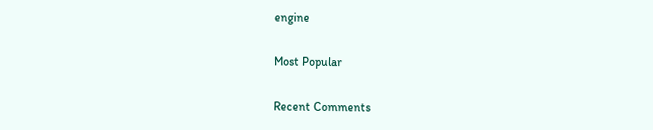engine

Most Popular

Recent Comments